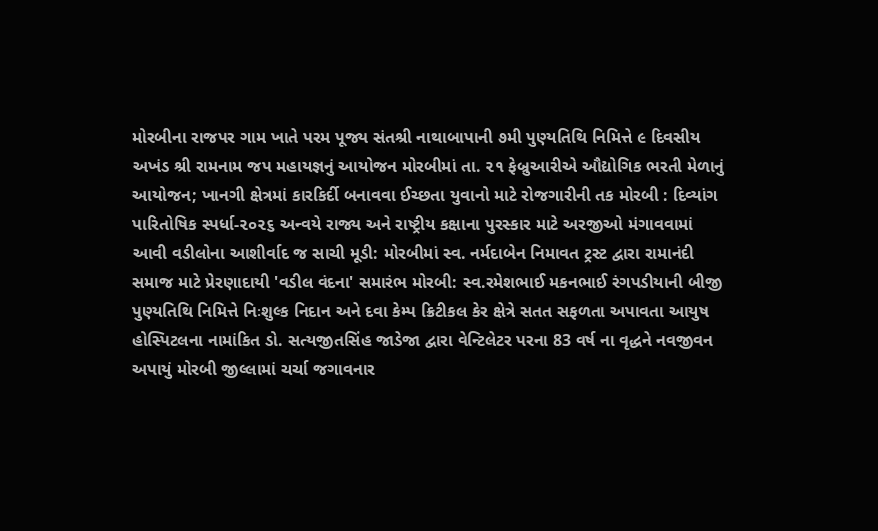મોરબીના રાજપર ગામ ખાતે પરમ પૂજ્ય સંતશ્રી નાથાબાપાની ૭મી પુણ્યતિથિ નિમિત્તે ૯ દિવસીય અખંડ શ્રી રામનામ જપ મહાયજ્ઞનું આયોજન મોરબીમાં તા. ૨૧ ફેબ્રુઆરીએ ઔદ્યોગિક ભરતી મેળાનું આયોજન; ખાનગી ક્ષેત્રમાં કારકિર્દી બનાવવા ઈચ્છતા યુવાનો માટે રોજગારીની તક મોરબી : દિવ્યાંગ પારિતોષિક સ્પર્ધા-૨૦૨૬ અન્વયે રાજ્ય અને રાષ્ટ્રીય કક્ષાના પુરસ્કાર માટે અરજીઓ મંગાવવામાં આવી વડીલોના આશીર્વાદ જ સાચી મૂડી: મોરબીમાં સ્વ. નર્મદાબેન નિમાવત ટ્રસ્ટ દ્વારા રામાનંદી સમાજ માટે પ્રેરણાદાયી 'વડીલ વંદના' સમારંભ મોરબી: સ્વ.રમેશભાઈ મકનભાઈ રંગપડીયાની બીજી પુણ્યતિથિ નિમિત્તે નિઃશુલ્ક નિદાન અને દવા કેમ્પ ક્રિટીકલ કેર ક્ષેત્રે સતત સફળતા અપાવતા આયુષ હોસ્પિટલના નામાંકિત ડો. સત્યજીતસિંહ જાડેજા દ્વારા વેન્ટિલેટર પરના 83 વર્ષ ના વૃદ્ધને નવજીવન અપાયું મોરબી જીલ્લામાં ચર્ચા જગાવનાર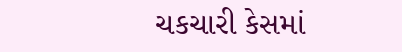ચકચારી કેસમાં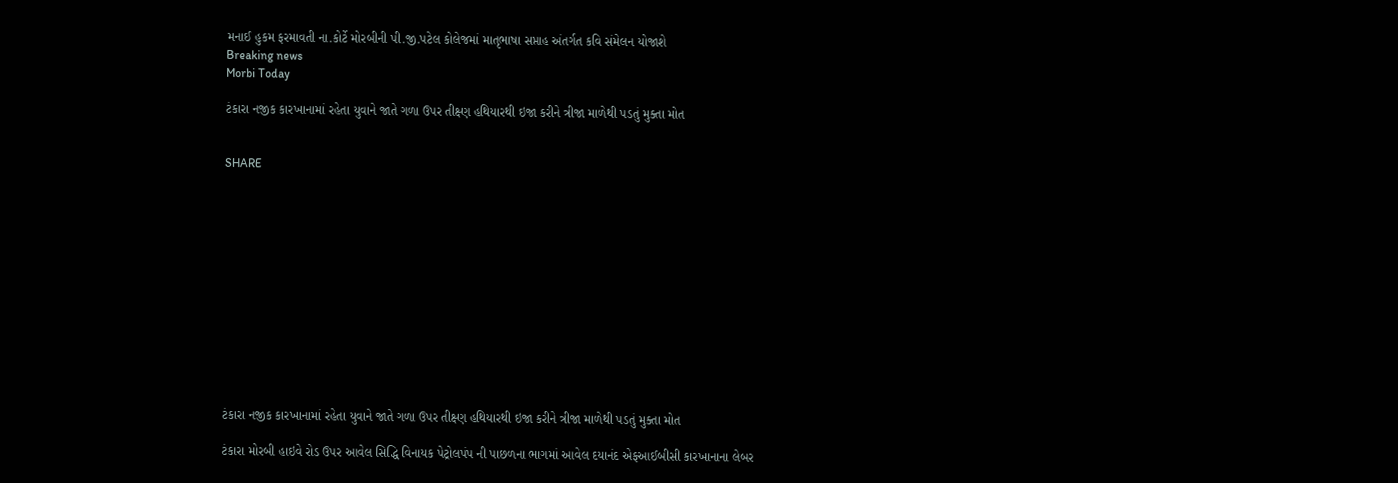મનાઈ હુકમ ફરમાવતી ના.કોર્ટે મોરબીની પી.જી.પટેલ કોલેજમાં માતૃભાષા સપ્તાહ અંતર્ગત કવિ સંમેલન યોજાશે
Breaking news
Morbi Today

ટંકારા નજીક કારખાનામાં રહેતા યુવાને જાતે ગળા ઉપર તીક્ષ્ણ હથિયારથી ઇજા કરીને ત્રીજા માળેથી પડતું મુક્તા મોત


SHARE













ટંકારા નજીક કારખાનામાં રહેતા યુવાને જાતે ગળા ઉપર તીક્ષ્ણ હથિયારથી ઇજા કરીને ત્રીજા માળેથી પડતું મુક્તા મોત

ટંકારા મોરબી હાઇવે રોડ ઉપર આવેલ સિદ્ધિ વિનાયક પેટ્રોલપંપ ની પાછળના ભાગમાં આવેલ દયાનંદ એફઆઈબીસી કારખાનાના લેબર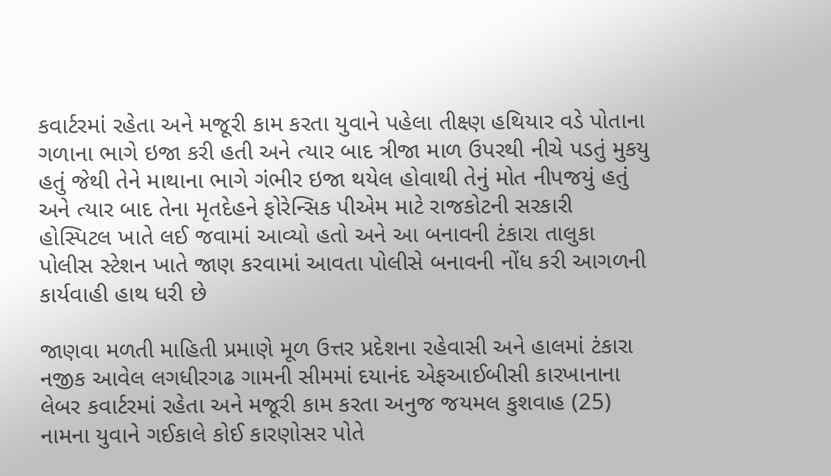કવાર્ટરમાં રહેતા અને મજૂરી કામ કરતા યુવાને પહેલા તીક્ષ્ણ હથિયાર વડે પોતાના ગળાના ભાગે ઇજા કરી હતી અને ત્યાર બાદ ત્રીજા માળ ઉપરથી નીચે પડતું મુકયુ હતું જેથી તેને માથાના ભાગે ગંભીર ઇજા થયેલ હોવાથી તેનું મોત નીપજયું હતું અને ત્યાર બાદ તેના મૃતદેહને ફોરેન્સિક પીએમ માટે રાજકોટની સરકારી હોસ્પિટલ ખાતે લઈ જવામાં આવ્યો હતો અને આ બનાવની ટંકારા તાલુકા પોલીસ સ્ટેશન ખાતે જાણ કરવામાં આવતા પોલીસે બનાવની નોંધ કરી આગળની કાર્યવાહી હાથ ધરી છે

જાણવા મળતી માહિતી પ્રમાણે મૂળ ઉત્તર પ્રદેશના રહેવાસી અને હાલમાં ટંકારા નજીક આવેલ લગધીરગઢ ગામની સીમમાં દયાનંદ એફઆઈબીસી કારખાનાના લેબર કવાર્ટરમાં રહેતા અને મજૂરી કામ કરતા અનુજ જયમલ કુશવાહ (25) નામના યુવાને ગઈકાલે કોઈ કારણોસર પોતે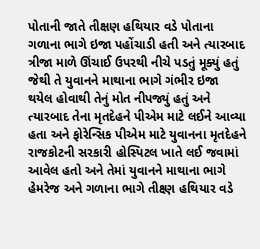પોતાની જાતે તીક્ષણ હથિયાર વડે પોતાના ગળાના ભાગે ઇજા પહોંચાડી હતી અને ત્યારબાદ ત્રીજા માળે ઊંચાઈ ઉપરથી નીચે પડતું મૂક્યું હતું જેથી તે યુવાનને માથાના ભાગે ગંભીર ઇજા થયેલ હોવાથી તેનું મોત નીપજ્યું હતું અને ત્યારબાદ તેના મૃતદેહને પીએમ માટે લઈને આવ્યા હતા અને ફોરેન્સિક પીએમ માટે યુવાનના મૃતદેહને રાજકોટની સરકારી હોસ્પિટલ ખાતે લઈ જવામાં આવેલ હતો અને તેમાં યુવાનને માથાના ભાગે હેમરેજ અને ગળાના ભાગે તીક્ષ્ણ હથિયાર વડે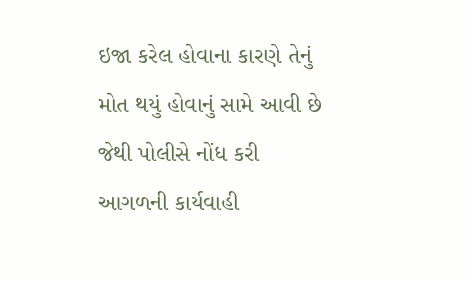ઇજા કરેલ હોવાના કારણે તેનું મોત થયું હોવાનું સામે આવી છે જેથી પોલીસે નોંધ કરી આગળની કાર્યવાહી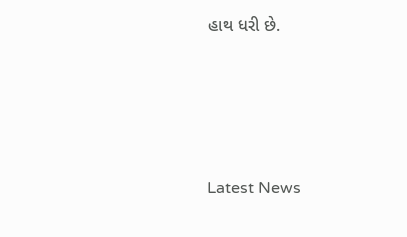હાથ ધરી છે.








Latest News